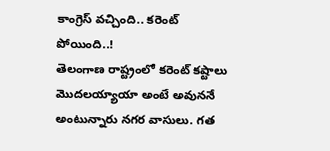కాంగ్రెస్ వచ్చింది.. కరెంట్ పోయింది..!
తెలంగాణ రాష్ట్రంలో కరెంట్ కష్టాలు మొదలయ్యాయా అంటే అవుననే అంటున్నారు నగర వాసులు. గత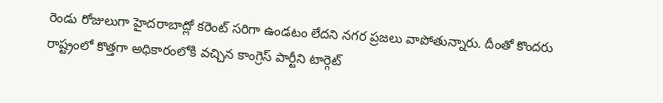రెండు రోజులుగా హైదరాబాద్లో కరెంట్ సరిగా ఉండటం లేదని నగర ప్రజలు వాపోతున్నారు. దీంతో కొందరు రాష్ట్రంలో కొత్తగా అధికారంలోకి వచ్చిన కాంగ్రెస్ పార్టీని టార్గెట్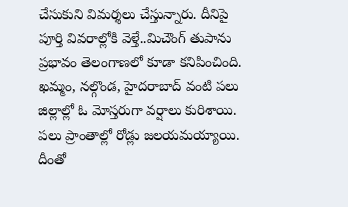చేసుకుని విమర్శలు చేస్తున్నారు. దీనిపై పూర్తి వివరాల్లోకి వెళ్తే..మిచౌంగ్ తుపాను ప్రభావం తెలంగాణలో కూడా కనిపించింది.
ఖమ్మం, నల్గొండ, హైదరాబాద్ వంటి పలు జిల్లాల్లో ఓ మోస్తరుగా వర్షాలు కురిశాయి. పలు ప్రాంతాల్లో రోడ్లు జలయమయ్యాయి. దీంతో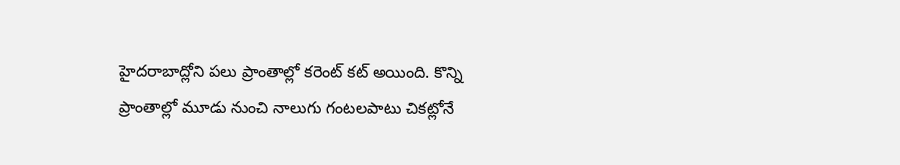హైదరాబాద్లోని పలు ప్రాంతాల్లో కరెంట్ కట్ అయింది. కొన్ని ప్రాంతాల్లో మూడు నుంచి నాలుగు గంటలపాటు చికట్లోనే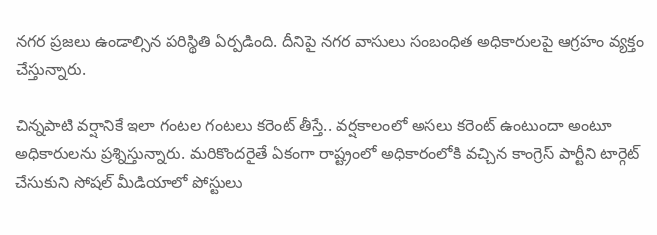నగర ప్రజలు ఉండాల్సిన పరిస్థితి ఏర్పడింది. దీనిపై నగర వాసులు సంబంధిత అధికారులపై ఆగ్రహం వ్యక్తం చేస్తున్నారు.

చిన్నపాటి వర్షానికే ఇలా గంటల గంటలు కరెంట్ తీస్తే.. వర్షకాలంలో అసలు కరెంట్ ఉంటుందా అంటూ అధికారులను ప్రశ్నిస్తున్నారు. మరికొందరైతే ఏకంగా రాష్ట్రంలో అధికారంలోకి వచ్చిన కాంగ్రెస్ పార్టీని టార్గెట్ చేసుకుని సోషల్ మీడియాలో పోస్టులు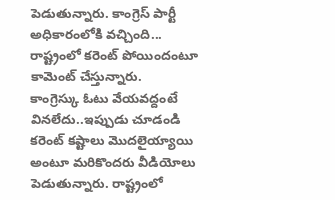పెడుతున్నారు. కాంగ్రెస్ పార్టీ అధికారంలోకి వచ్చింది... రాష్ట్రంలో కరెంట్ పోయిందంటూ కామెంట్ చేస్తున్నారు.
కాంగ్రెస్కు ఓటు వేయవద్దంటే వినలేదు..ఇప్పుడు చూడండి కరెంట్ కష్టాలు మొదలైయ్యాయి అంటూ మరికొందరు వీడియోలు పెడుతున్నారు. రాష్ట్రంలో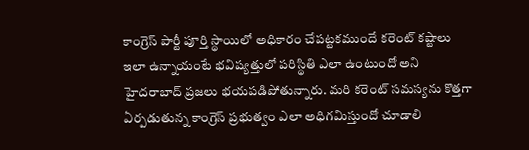కాంగ్రెస్ పార్టీ పూర్తి స్థాయిలో అధికారం చేపట్టకముందే కరెంట్ కష్టాలు ఇలా ఉన్నాయంటే భవిష్యత్తులో పరిస్థితి ఎలా ఉంటుందో అని హైదరాబాద్ ప్రజలు భయపడిపోతున్నారు. మరి కరెంట్ సమస్యను కొత్తగా ఏర్పడుతున్న కాంగ్రెస్ ప్రభుత్వం ఎలా అధిగమిస్తుందో చూడాలి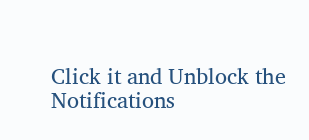Click it and Unblock the Notifications